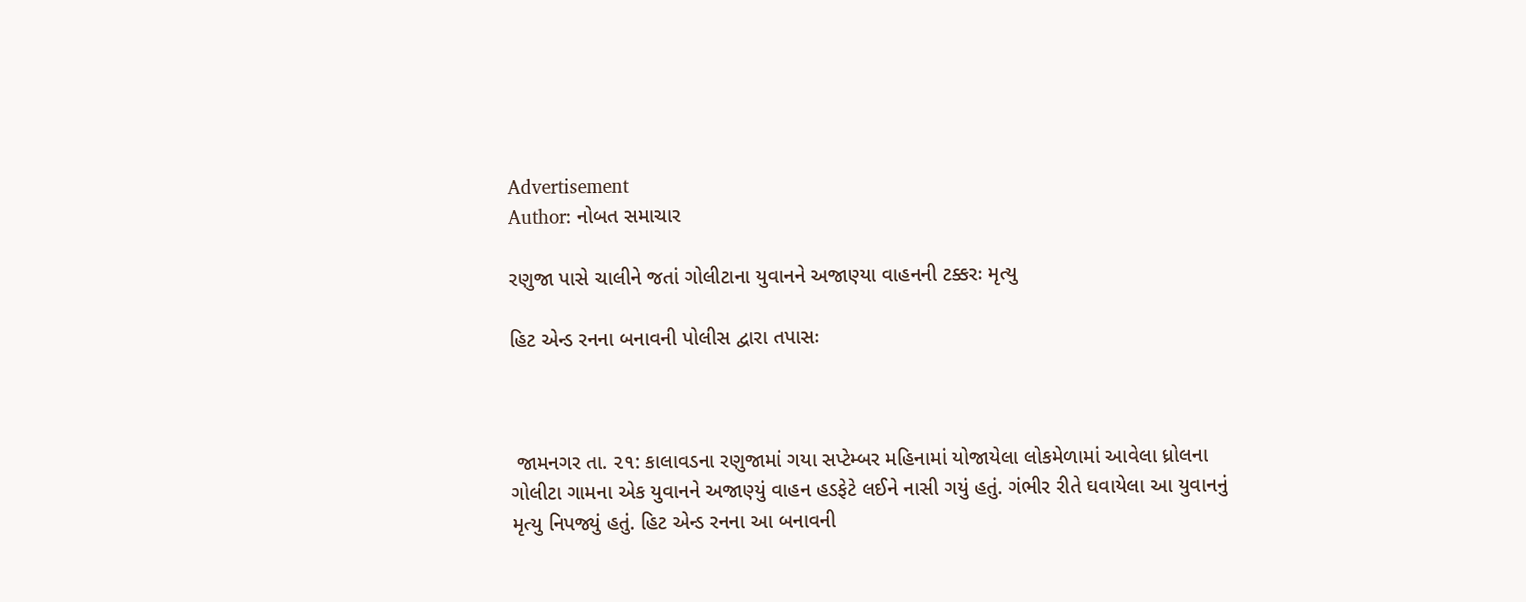Advertisement
Author: નોબત સમાચાર

રણુજા પાસે ચાલીને જતાં ગોલીટાના યુવાનને અજાણ્યા વાહનની ટક્કરઃ મૃત્યુ

હિટ એન્ડ રનના બનાવની પોલીસ દ્વારા તપાસઃ



 જામનગર તા. ૨૧: કાલાવડના રણુજામાં ગયા સપ્ટેમ્બર મહિનામાં યોજાયેલા લોકમેળામાં આવેલા ધ્રોલના ગોલીટા ગામના એક યુવાનને અજાણ્યું વાહન હડફેટે લઈને નાસી ગયું હતું. ગંભીર રીતે ઘવાયેલા આ યુવાનનું મૃત્યુ નિપજ્યું હતું. હિટ એન્ડ રનના આ બનાવની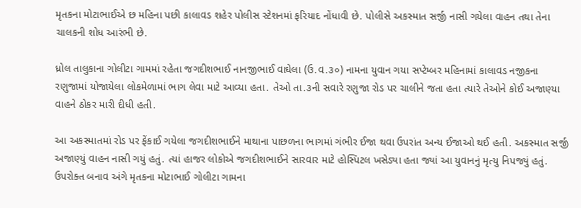મૃતકના મોટાભાઈએ છ મહિના પછી કાલાવડ શહેર પોલીસ સ્ટેશનમાં ફરિયાદ નોંધાવી છે. પોલીસે અકસ્માત સર્જી નાસી ગયેલા વાહન તથા તેના ચાલકની શોધ આરંભી છે.

ધ્રોલ તાલુકાના ગોલીટા ગામમાં રહેતા જગદીશભાઈ નાનજીભાઈ વાઘેલા (ઉ.વ.૩૦) નામના યુવાન ગયા સપ્ટેમ્બર મહિનામાં કાલાવડ નજીકના રણુજામાં યોજાયેલા લોકમેળામાં ભાગ લેવા માટે આવ્યા હતા. તેઓ તા.૩ની સવારે રણુજા રોડ પર ચાલીને જતા હતા ત્યારે તેઓને કોઈ અજાણ્યા વાહને ઠોકર મારી દીધી હતી.

આ અકસ્માતમાં રોડ પર ફેંકાઈ ગયેલા જગદીશભાઈને માથાના પાછળના ભાગમાં ગંભીર ઈજા થવા ઉપરાંત અન્ય ઈજાઓ થઈ હતી. અકસ્માત સર્જી અજાણ્યું વાહન નાસી ગયું હતું. ત્યાં હાજર લોકોએ જગદીશભાઈને સારવાર માટે હોસ્પિટલ ખસેડ્યા હતા જ્યાં આ યુવાનનું મૃત્યુ નિપજ્યું હતું. ઉપરોક્ત બનાવ અંગે મૃતકના મોટાભાઈ ગોલીટા ગામના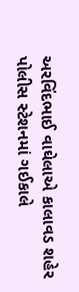અરવિંદભાઈ વાઘેલાએ કાલાવડ શહેર પોલીસ સ્ટેશનમાં ગઈકાલે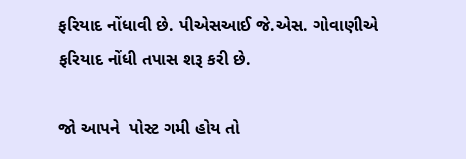ફરિયાદ નોંધાવી છે. પીએસઆઈ જે.એસ. ગોવાણીએ ફરિયાદ નોંધી તપાસ શરૂ કરી છે.

જો આપને  પોસ્ટ ગમી હોય તો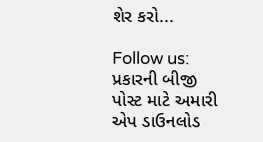શેર કરો...

Follow us:   પ્રકારની બીજી પોસ્ટ માટે અમારી એપ ડાઉનલોડ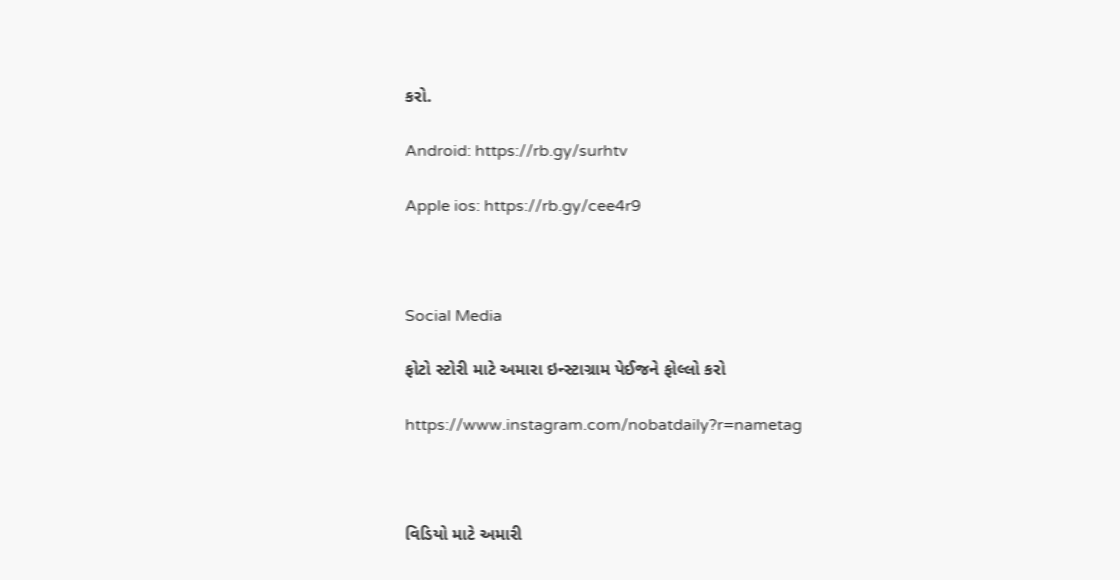કરો.

Android: https://rb.gy/surhtv

Apple ios: https://rb.gy/cee4r9



Social Media

ફોટો સ્ટોરી માટે અમારા ઇન્સ્ટાગ્રામ પેઈજને ફોલ્લો કરો

https://www.instagram.com/nobatdaily?r=nametag



વિડિયો માટે અમારી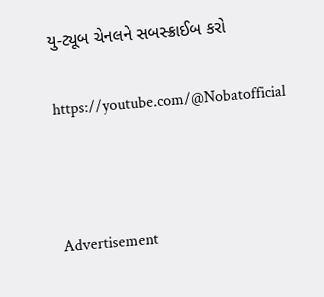યુ-ટ્યૂબ ચેનલને સબસ્ક્રાઈબ કરો

https://youtube.com/@Nobatofficial



Advertisement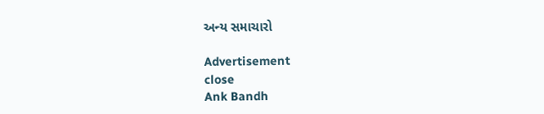અન્ય સમાચારો

Advertisement
close
Ank Bandh